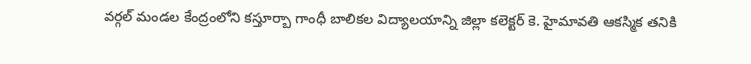వర్గల్ మండల కేంద్రంలోని కస్తూర్బా గాంధీ బాలికల విద్యాలయాన్ని జిల్లా కలెక్టర్ కె. హైమావతి ఆకస్మిక తనికి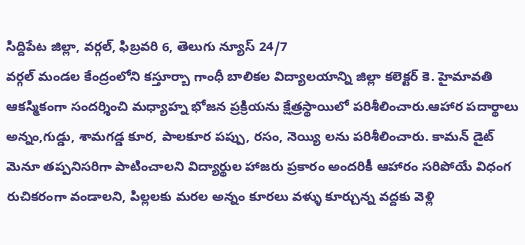సిద్దిపేట జిల్లా, వర్గల్, ఫిబ్రవరి 6, తెలుగు న్యూస్ 24/7
వర్గల్ మండల కేంద్రంలోని కస్తూర్బా గాంధీ బాలికల విద్యాలయాన్ని జిల్లా కలెక్టర్ కె. హైమావతి ఆకస్మికంగా సందర్శించి మధ్యాహ్న భోజన ప్రక్రియను క్షేత్రస్థాయిలో పరిశీలించారు.ఆహార పదార్థాలు అన్నం,గుడ్డు, శామగడ్డ కూర, పాలకూర పప్పు, రసం, నెయ్యి లను పరిశీలించారు. కామన్ డైట్ మెనూ తప్పనిసరిగా పాటించాలని విద్యార్థుల హాజరు ప్రకారం అందరికీ ఆహారం సరిపోయే విధంగ రుచికరంగా వండాలని, పిల్లలకు మరల అన్నం కూరలు వళ్ళు కూర్చున్న వద్దకు వెళ్లి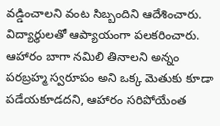వడ్డించాలని వంట సిబ్బందిని ఆదేశించారు. విద్యార్థులతో ఆప్యాయంగా పలకరించారు. ఆహారం బాగా నమిలి తినాలని అన్నం పరబ్రహ్మ స్వరూపం అని ఒక్క మెతుకు కూడా పడేయకూడదని, ఆహారం సరిపోయేంత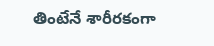తింటేనే శారీరకంగా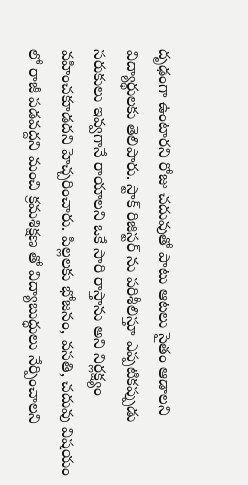దృఢంగా ఉంటారని రోజు చదువుతో పాటు ఆటలు సైతం ఆడాలని విద్యార్థులకు తెలిపారు. స్టాక్ రిజిస్టర్ ను పరిశీలిస్తూ ఎప్పటికప్పుడు సరుకులు ఇవ్వగానే రాయాలని ఒకే సారి రాస్తాను అని నిర్లక్ష్యం వహించకూడదని హెచ్చరించారు. పిల్లలకు భోజనం, వసతి, చదువు విషయం లో రాజీ పడవద్దని మంచి క్రమశిక్షణ తో విద్యాబుద్ధులు నేర్పించాలని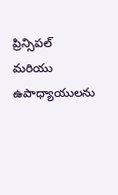ప్రిన్సిపల్ మరియు ఉపాధ్యాయులను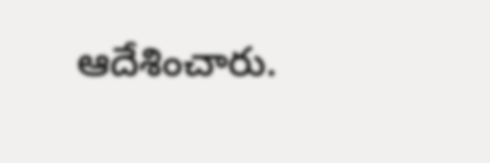ఆదేశించారు.